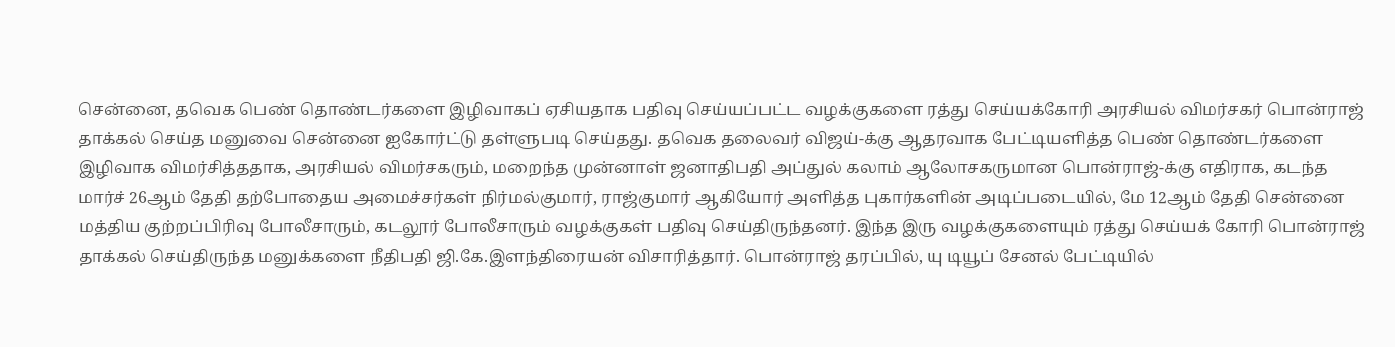சென்னை, தவெக பெண் தொண்டர்களை இழிவாகப் ஏசியதாக பதிவு செய்யப்பட்ட வழக்குகளை ரத்து செய்யக்கோரி அரசியல் விமர்சகர் பொன்ராஜ் தாக்கல் செய்த மனுவை சென்னை ஐகோர்ட்டு தள்ளுபடி செய்தது. தவெக தலைவர் விஜய்-க்கு ஆதரவாக பேட்டியளித்த பெண் தொண்டர்களை இழிவாக விமர்சித்ததாக, அரசியல் விமர்சகரும், மறைந்த முன்னாள் ஜனாதிபதி அப்துல் கலாம் ஆலோசகருமான பொன்ராஜ்-க்கு எதிராக, கடந்த மார்ச் 26ஆம் தேதி தற்போதைய அமைச்சர்கள் நிர்மல்குமார், ராஜ்குமார் ஆகியோர் அளித்த புகார்களின் அடிப்படையில், மே 12ஆம் தேதி சென்னை மத்திய குற்றப்பிரிவு போலீசாரும், கடலூர் போலீசாரும் வழக்குகள் பதிவு செய்திருந்தனர். இந்த இரு வழக்குகளையும் ரத்து செய்யக் கோரி பொன்ராஜ் தாக்கல் செய்திருந்த மனுக்களை நீதிபதி ஜி.கே.இளந்திரையன் விசாரித்தார். பொன்ராஜ் தரப்பில், யு டியூப் சேனல் பேட்டியில்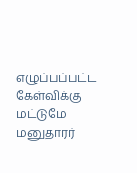எழுப்பப்பட்ட கேள்விக்கு மட்டுமே மனுதாரர்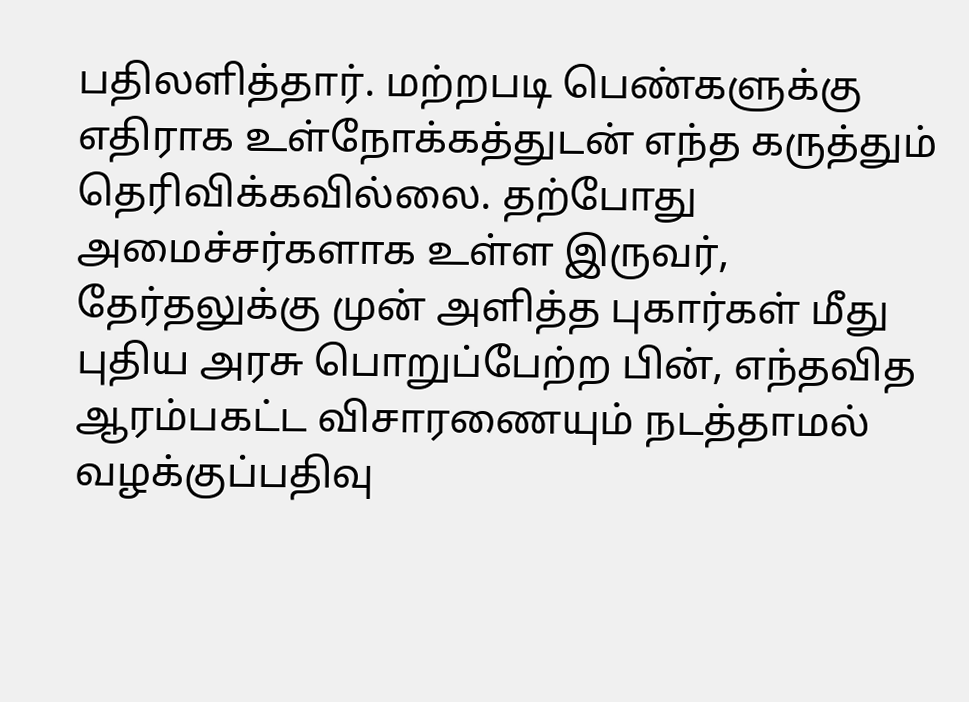பதிலளித்தார். மற்றபடி பெண்களுக்கு எதிராக உள்நோக்கத்துடன் எந்த கருத்தும் தெரிவிக்கவில்லை. தற்போது அமைச்சர்களாக உள்ள இருவர், தேர்தலுக்கு முன் அளித்த புகார்கள் மீது புதிய அரசு பொறுப்பேற்ற பின், எந்தவித ஆரம்பகட்ட விசாரணையும் நடத்தாமல் வழக்குப்பதிவு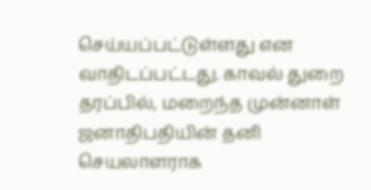செய்யப்பட்டுள்ளது என வாதிடப்பட்டது. காவல் துறை தரப்பில், மறைந்த முன்னாள் ஜனாதிபதியின் தனி செயலாளராக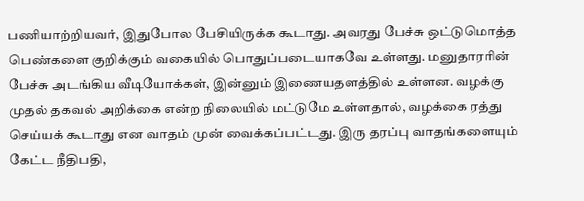பணியாற்றியவர், இதுபோல பேசியிருக்க கூடாது. அவரது பேச்சு ஒட்டுமொத்த பெண்களை குறிக்கும் வகையில் பொதுப்படையாகவே உள்ளது. மனுதாரரின் பேச்சு அடங்கிய வீடியோக்கள், இன்னும் இணையதளத்தில் உள்ளன. வழக்கு முதல் தகவல் அறிக்கை என்ற நிலையில் மட்டுமே உள்ளதால், வழக்கை ரத்து செய்யக் கூடாது என வாதம் முன் வைக்கப்பட்டது. இரு தரப்பு வாதங்களையும் கேட்ட நீதிபதி,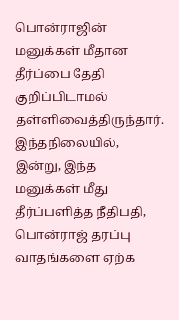பொன்ராஜின் மனுக்கள் மீதான தீர்ப்பை தேதி குறிப்பிடாமல் தள்ளிவைத்திருந்தார். இந்தநிலையில், இன்று, இந்த மனுக்கள் மீது தீர்ப்பளித்த நீதிபதி, பொன்ராஜ் தரப்பு வாதங்களை ஏற்க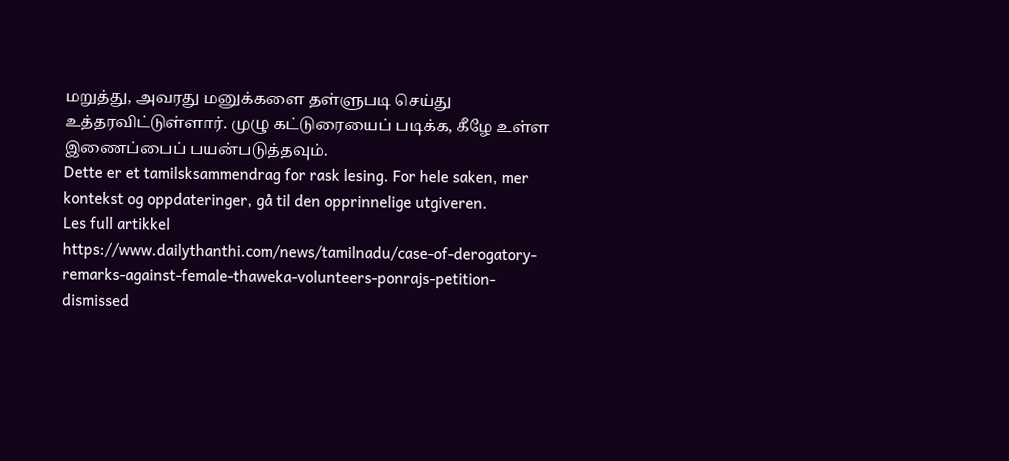மறுத்து, அவரது மனுக்களை தள்ளுபடி செய்து உத்தரவிட்டுள்ளார். முழு கட்டுரையைப் படிக்க, கீழே உள்ள இணைப்பைப் பயன்படுத்தவும்.
Dette er et tamilsksammendrag for rask lesing. For hele saken, mer kontekst og oppdateringer, gå til den opprinnelige utgiveren.
Les full artikkel
https://www.dailythanthi.com/news/tamilnadu/case-of-derogatory-remarks-against-female-thaweka-volunteers-ponrajs-petition-dismissed